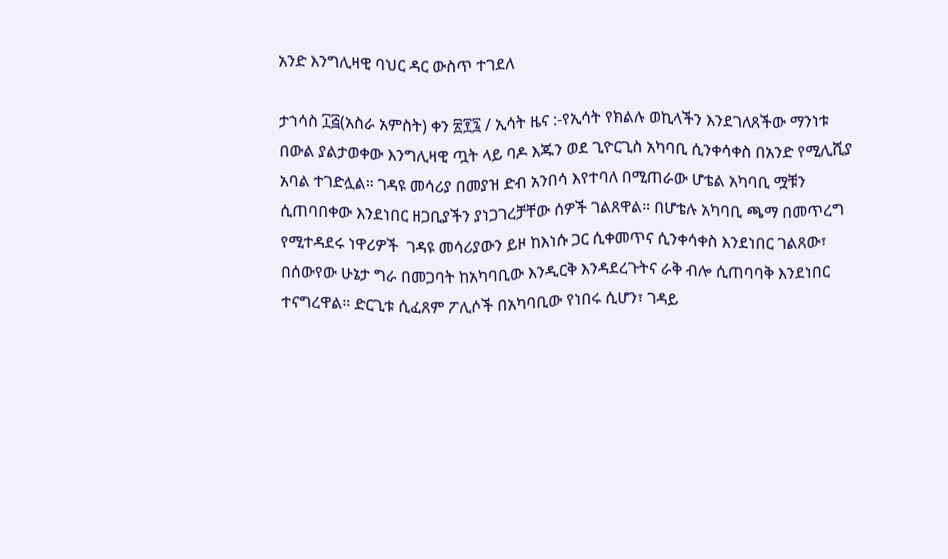አንድ እንግሊዛዊ ባህር ዳር ውስጥ ተገደለ

ታኀሳስ ፲፭(አስራ አምስት) ቀን ፳፻፯ / ኢሳት ዜና :-የኢሳት የክልሉ ወኪላችን እንደገለጸችው ማንነቱ በውል ያልታወቀው እንግሊዛዊ ጧት ላይ ባዶ እጁን ወደ ጊዮርጊስ አካባቢ ሲንቀሳቀስ በአንድ የሚሊሺያ አባል ተገድሏል። ገዳዩ መሳሪያ በመያዝ ድብ አንበሳ እየተባለ በሚጠራው ሆቴል አካባቢ ሟቹን ሲጠባበቀው እንደነበር ዘጋቢያችን ያነጋገረቻቸው ሰዎች ገልጸዋል። በሆቴሉ አካባቢ ጫማ በመጥረግ የሚተዳደሩ ነዋሪዎች  ገዳዩ መሳሪያውን ይዞ ከእነሱ ጋር ሲቀመጥና ሲንቀሳቀስ እንደነበር ገልጸው፣ በሰውየው ሁኔታ ግራ በመጋባት ከአካባቢው እንዲርቅ እንዳደረጉትና ራቅ ብሎ ሲጠባባቅ እንደነበር ተናግረዋል። ድርጊቱ ሲፈጸም ፖሊሶች በአካባቢው የነበሩ ሲሆን፣ ገዳይ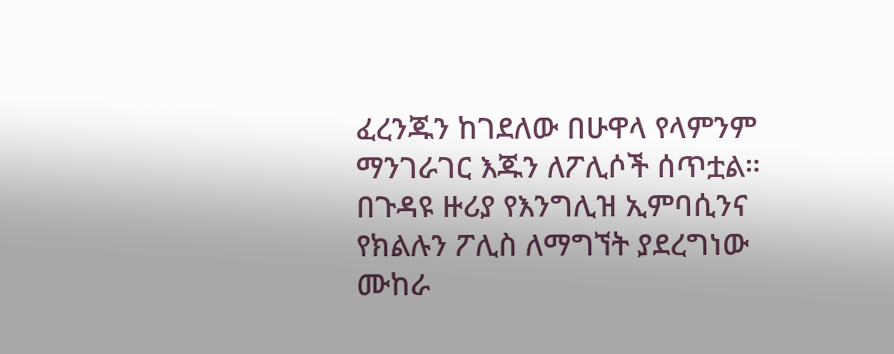ፈረንጁን ከገደለው በሁዋላ የላምንም ማንገራገር እጁን ለፖሊሶች ሰጥቷል። በጉዳዩ ዙሪያ የእንግሊዝ ኢምባሲንና የክልሉን ፖሊስ ለማግኘት ያደረግነው ሙከራ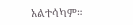አልተሳካም።